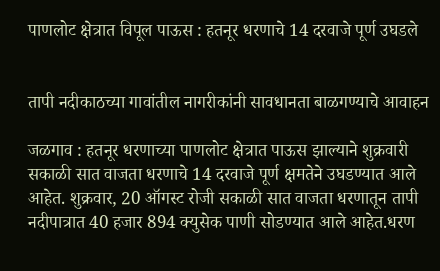पाणलोट क्षेत्रात विपूल पाऊस : हतनूर धरणाचे 14 दरवाजे पूर्ण उघडले


तापी नदीकाठच्या गावांतील नागरीकांनी सावधानता बाळगण्याचे आवाहन

जळगाव : हतनूर धरणाच्या पाणलोट क्षेत्रात पाऊस झाल्याने शुक्रवारी सकाळी सात वाजता धरणाचे 14 दरवाजे पूर्ण क्षमतेने उघडण्यात आले आहेत. शुक्रवार, 20 ऑगस्ट रोजी सकाळी सात वाजता धरणातून तापी नदीपात्रात 40 हजार 894 क्युसेक पाणी सोडण्यात आले आहेत.धरण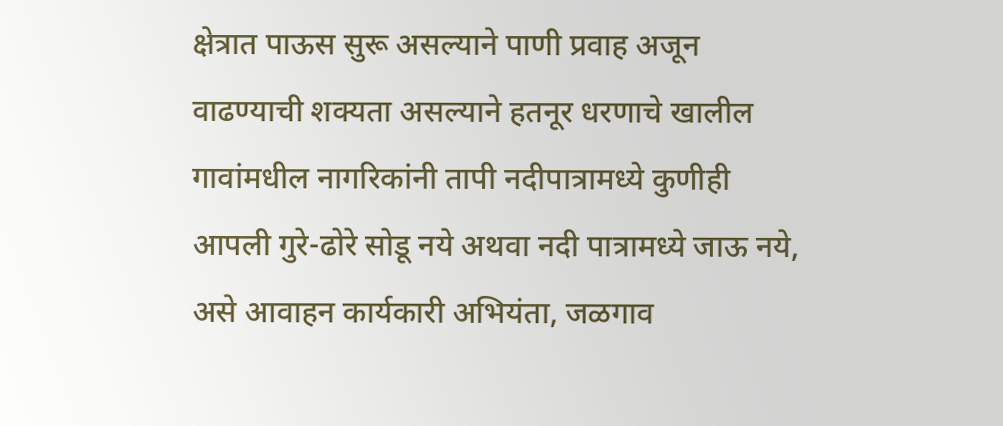क्षेत्रात पाऊस सुरू असल्याने पाणी प्रवाह अजून वाढण्याची शक्यता असल्याने हतनूर धरणाचे खालील गावांमधील नागरिकांनी तापी नदीपात्रामध्ये कुणीही आपली गुरे-ढोरे सोडू नये अथवा नदी पात्रामध्ये जाऊ नये, असे आवाहन कार्यकारी अभियंता, जळगाव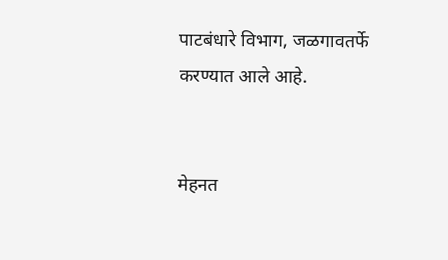पाटबंधारे विभाग, जळगावतर्फे करण्यात आले आहे.


मेहनत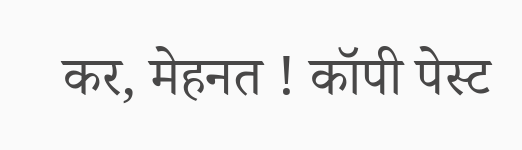कर, मेहनत ! कॉपी पेस्ट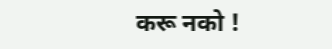करू नको !